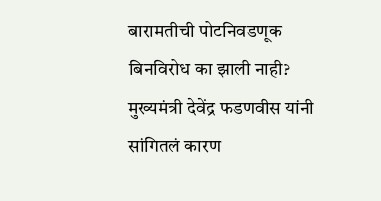बारामतीची पोटनिवडणूक बिनविरोध का झाली नाही? मुख्यमंत्री देवेंद्र फडणवीस यांनी सांगितलं कारण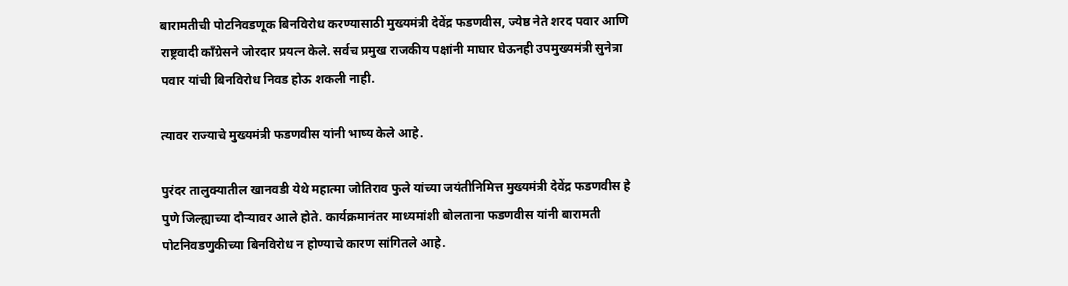बारामतीची पोटनिवडणूक बिनविरोध करण्यासाठी मुख्यमंत्री देवेंद्र फडणवीस, ज्येष्ठ नेते शरद पवार आणि राष्ट्रवादी काँग्रेसने जोरदार प्रयत्न केले. सर्वच प्रमुख राजकीय पक्षांनी माघार घेऊनही उपमुख्यमंत्री सुनेत्रा पवार यांची बिनविरोध निवड होऊ शकली नाही.

त्यावर राज्याचे मुख्यमंत्री फडणवीस यांनी भाष्य केले आहे.

पुरंदर तालुक्यातील खानवडी येथे महात्मा जोतिराव फुले यांच्या जयंतीनिमित्त मुख्यमंत्री देवेंद्र फडणवीस हे पुणे जिल्ह्याच्या दौऱ्यावर आले होते. कार्यक्रमानंतर माध्यमांशी बोलताना फडणवीस यांनी बारामती पोटनिवडणुकीच्या बिनविरोध न होण्याचे कारण सांगितले आहे.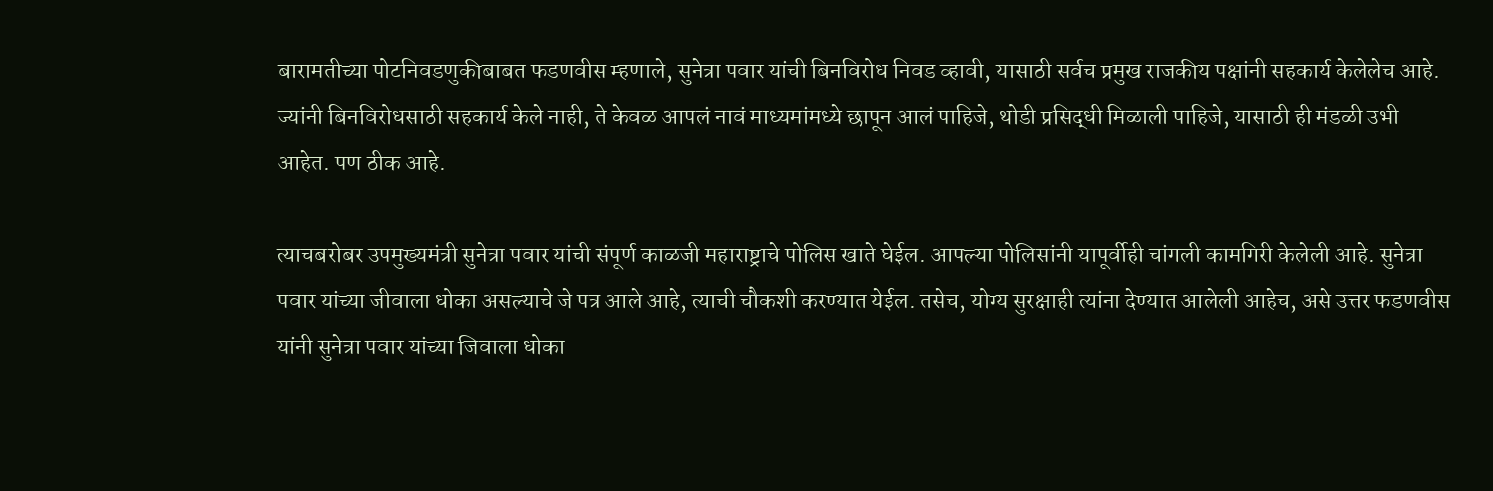बारामतीच्या पोटनिवडणुकीबाबत फडणवीस म्हणाले, सुनेत्रा पवार यांची बिनविरोध निवड व्हावी, यासाठी सर्वच प्रमुख राजकीय पक्षांनी सहकार्य केलेलेच आहे. ज्यांनी बिनविरोधसाठी सहकार्य केले नाही, ते केवळ आपलं नावं माध्यमांमध्ये छापून आलं पाहिजे, थोडी प्रसिद्धी मिळाली पाहिजे, यासाठी ही मंडळी उभी आहेत. पण ठीक आहे.

त्याचबरोबर उपमुख्यमंत्री सुनेत्रा पवार यांची संपूर्ण काळजी महाराष्ट्राचे पोलिस खाते घेईल. आपल्या पोलिसांनी यापूर्वीही चांगली कामगिरी केलेली आहे. सुनेत्रा पवार यांच्या जीवाला धोका असल्याचे जे पत्र आले आहे, त्याची चौकशी करण्यात येईल. तसेच, योग्य सुरक्षाही त्यांना देण्यात आलेली आहेच, असे उत्तर फडणवीस यांनी सुनेत्रा पवार यांच्या जिवाला धोका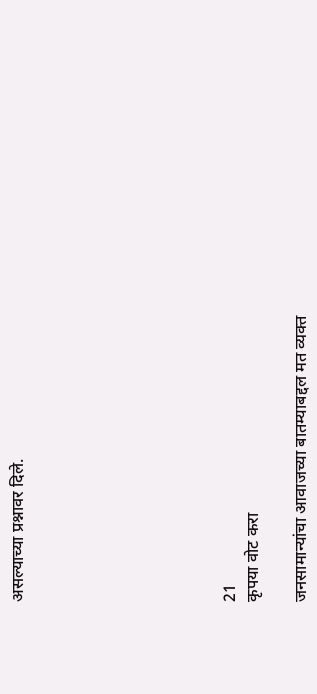असल्याच्या प्रश्नावर दिले.








21
कृपया वोट करा

जनसामान्यांचा आवाजच्या बातम्याबद्दल मत व्यक्त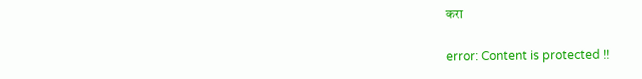करा

error: Content is protected !!